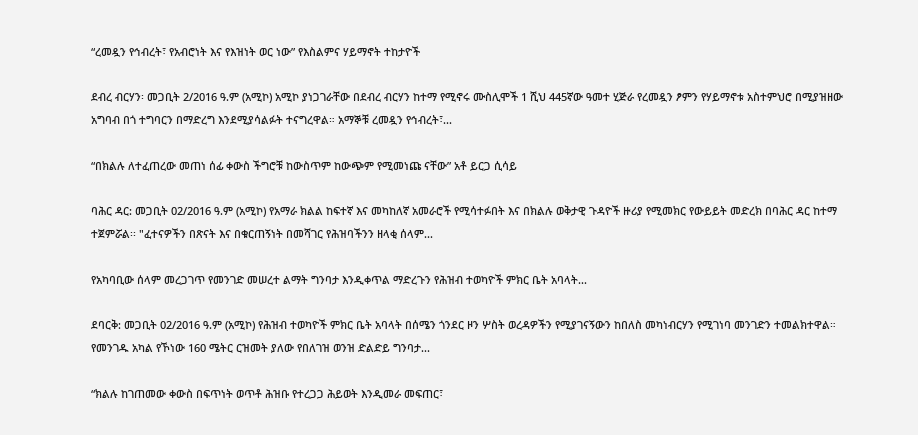“ረመዷን የኅብረት፣ የአብሮነት እና የእዝነት ወር ነው” የእስልምና ሃይማኖት ተከታዮች

ደብረ ብርሃን፡ መጋቢት 2/2016 ዓ.ም (አሚኮ) አሚኮ ያነጋገራቸው በደብረ ብርሃን ከተማ የሚኖሩ ሙስሊሞች 1 ሺህ 445ኛው ዓመተ ሂጅራ የረመዷን ፆምን የሃይማኖቱ አስተምህሮ በሚያዝዘው አግባብ በጎ ተግባርን በማድረግ እንደሚያሳልፉት ተናግረዋል። አማኞቹ ረመዷን የኅብረት፣...

“በክልሉ ለተፈጠረው መጠነ ሰፊ ቀውስ ችግሮቹ ከውስጥም ከውጭም የሚመነጩ ናቸው” አቶ ይርጋ ሲሳይ

ባሕር ዳር: መጋቢት 02/2016 ዓ.ም (አሚኮ) የአማራ ክልል ከፍተኛ እና መካከለኛ አመራሮች የሚሳተፉበት እና በክልሉ ወቅታዊ ጉዳዮች ዙሪያ የሚመክር የውይይት መድረክ በባሕር ዳር ከተማ ተጀምሯል፡፡ "ፈተናዎችን በጽናት እና በቁርጠኝነት በመሻገር የሕዝባችንን ዘላቂ ሰላም...

የአካባቢው ሰላም መረጋገጥ የመንገድ መሠረተ ልማት ግንባታ እንዲቀጥል ማድረጉን የሕዝብ ተወካዮች ምክር ቤት አባላት...

ደባርቅ: መጋቢት 02/2016 ዓ.ም (አሚኮ) የሕዝብ ተወካዮች ምክር ቤት አባላት በሰሜን ጎንደር ዞን ሦስት ወረዳዎችን የሚያገናኝውን ከበለስ መካነብርሃን የሚገነባ መንገድን ተመልክተዋል። የመንገዱ አካል የኾነው 160 ሜትር ርዝመት ያለው የበለገዝ ወንዝ ድልድይ ግንባታ...

“ክልሉ ከገጠመው ቀውስ በፍጥነት ወጥቶ ሕዝቡ የተረጋጋ ሕይወት እንዲመራ መፍጠር፣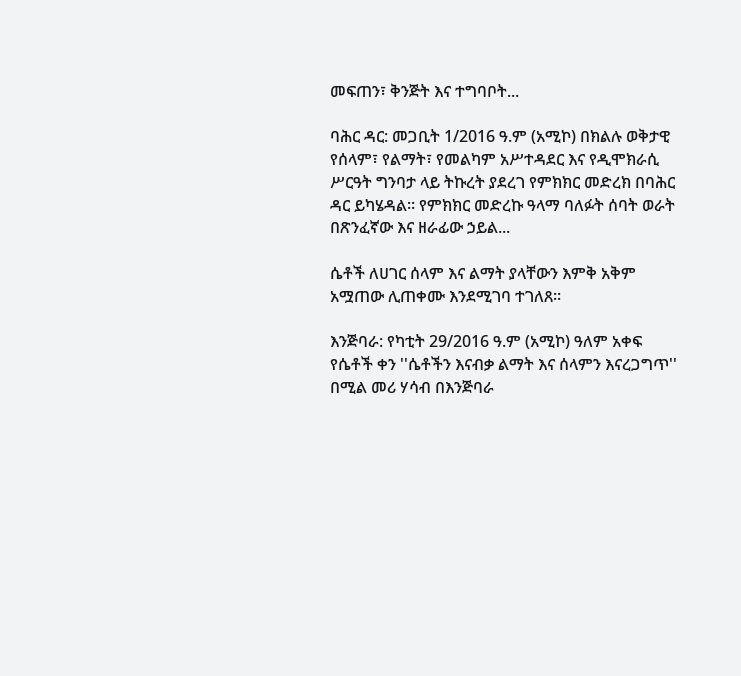መፍጠን፣ ቅንጅት እና ተግባቦት...

ባሕር ዳር: መጋቢት 1/2016 ዓ.ም (አሚኮ) በክልሉ ወቅታዊ የሰላም፣ የልማት፣ የመልካም አሥተዳደር እና የዲሞክራሲ ሥርዓት ግንባታ ላይ ትኩረት ያደረገ የምክክር መድረክ በባሕር ዳር ይካሄዳል። የምክክር መድረኩ ዓላማ ባለፉት ሰባት ወራት በጽንፈኛው እና ዘራፊው ኃይል...

ሴቶች ለሀገር ሰላም እና ልማት ያላቸውን እምቅ አቅም አሟጠው ሊጠቀሙ እንደሚገባ ተገለጸ።

እንጅባራ: የካቲት 29/2016 ዓ.ም (አሚኮ) ዓለም አቀፍ የሴቶች ቀን ''ሴቶችን እናብቃ ልማት እና ሰላምን እናረጋግጥ'' በሚል መሪ ሃሳብ በእንጅባራ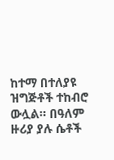ከተማ በተለያዩ ዝግጅቶች ተከብሮ ውሏል። በዓለም ዙሪያ ያሉ ሴቶች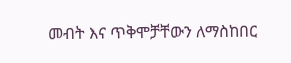መብት እና ጥቅሞቻቸውን ለማስከበር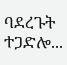ባደረጉት ተጋድሎ...